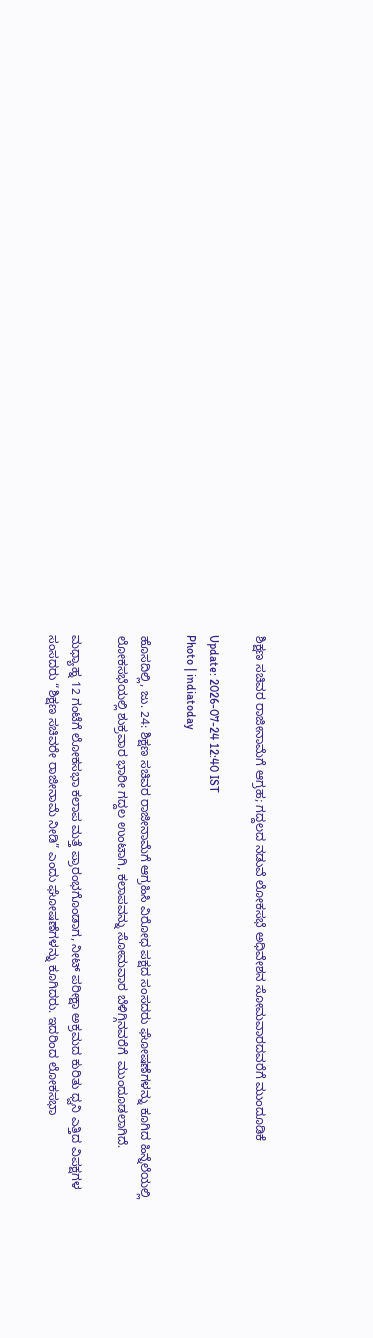ಶಿಕ್ಷಣ ಸಚಿವರ ರಾಜೀನಾಮೆಗೆ ಆಗ್ರಹ; ಗದ್ದಲದ ನಡುವೆ ಲೋಕಸಭೆ ಅಧಿವೇಶನ ಸೋಮವಾರದವರೆಗೆ ಮುಂದೂಡಿಕೆ

Update: 2026-07-24 12:40 IST
Photo | indiatoday

ಹೊಸದಿಲ್ಲಿ, ಜು. 24: ಶಿಕ್ಷಣ ಸಚಿವರ ರಾಜೀನಾಮೆಗೆ ಆಗ್ರಹಿಸಿ ವಿರೋಧ ಪಕ್ಷದ ಸಂಸದರು ಘೋಷಣೆಗಳನ್ನು ಕೂಗಿದ ಹಿನ್ನೆಲೆಯಲ್ಲಿ ಲೋಕಸಭೆಯಲ್ಲಿ ಶುಕ್ರವಾರ ಭಾರೀ ಗದ್ದಲ ಉಂಟಾಗಿ, ಕಲಾಪವನ್ನು ಸೋಮವಾರ ಬೆಳಿಗ್ಗಿನವರೆಗೆ  ಮುಂದೂಡಲಾಗಿದೆ.

ಮಧ್ಯಾಹ್ನ 12 ಗಂಟೆಗೆ ಲೋಕಸಭಾ ಕಲಾಪ ಮತ್ತೆ ಪ್ರಾರಂಭಗೊಂಡಾಗ, ನೀಟ್ ಪರೀಕ್ಷಾ ಅಕ್ರಮದ ಕುರಿತು ಧ್ವನಿ ಎತ್ತಿದ ವಿಪಕ್ಷಗಳ ಸಂಸದರು “ಶಿಕ್ಷಣ ಸಚಿವರೇ ರಾಜೀನಾಮೆ ನೀಡಿ” ಎಂದು ಘೋಷಣೆಗಳನ್ನು ಕೂಗಿದರು. ಇದರಿಂದ ಲೋಕಸಭಾ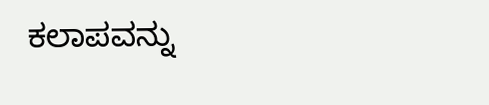ಕಲಾಪವನ್ನು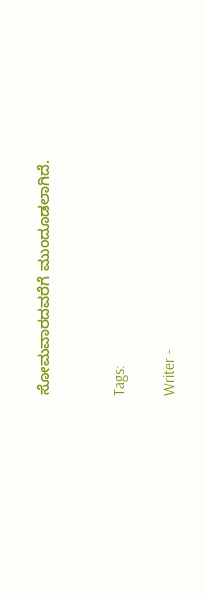ಸೋಮವಾರದವರೆಗೆ ಮುಂದೂಡಲಾಗಿದೆ.


Tags:

Writer -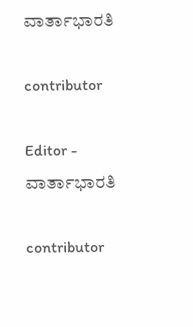ವಾರ್ತಾಭಾರತಿ

contributor

Editor - ವಾರ್ತಾಭಾರತಿ

contributor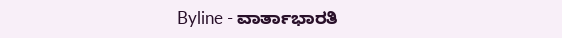Byline - ವಾರ್ತಾಭಾರತಿ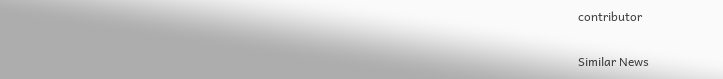contributor

Similar News